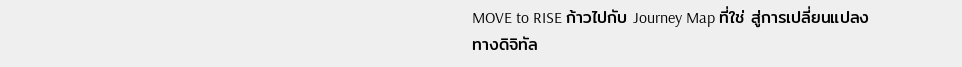MOVE to RISE ก้าวไปกับ Journey Map ที่ใช่ สู่การเปลี่ยนแปลงทางดิจิทัล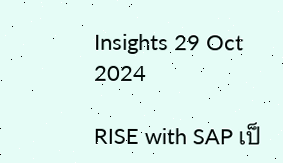Insights 29 Oct 2024

RISE with SAP เป็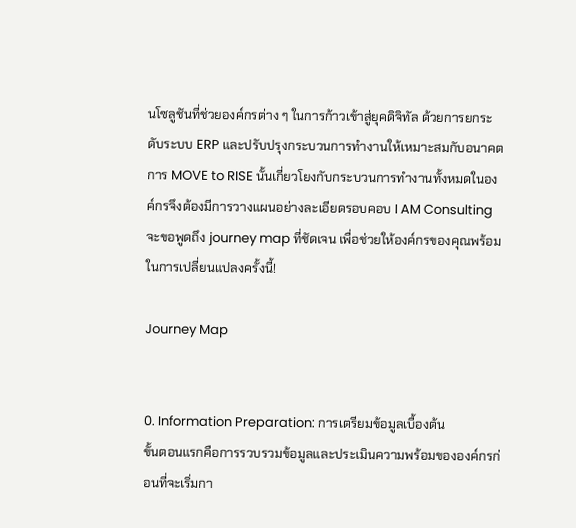นโซลูชันที่ช่วยองค์กรต่าง ๆ ในการก้าวเข้าสู่ยุคดิจิทัล ด้วยการยกระดับระบบ ERP และปรับปรุงกระบวนการทำงานให้เหมาะสมกับอนาคต การ MOVE to RISE นั้นเกี่ยวโยงกับกระบวนการทำงานทั้งหมดในองค์กรจึงต้องมีการวางแผนอย่างละเอียดรอบคอบ I AM Consulting จะขอพูดถึง journey map ที่ชัดเจน เพื่อช่วยให้องค์กรของคุณพร้อมในการเปลี่ยนแปลงครั้งนี้!

Journey Map


0. Information Preparation: การเตรียมข้อมูลเบื้องต้น
ขั้นตอนแรกคือการรวบรวมข้อมูลและประเมินความพร้อมขององค์กรก่อนที่จะเริ่มกา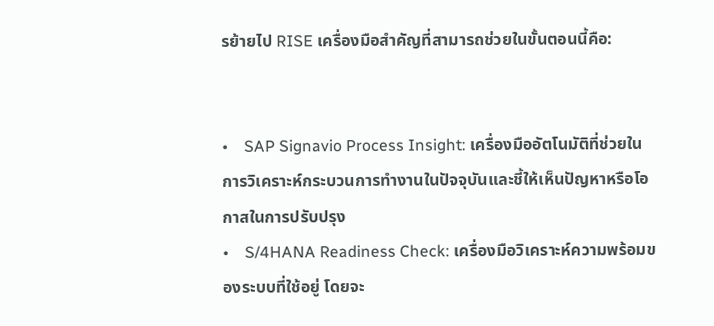รย้ายไป RISE เครื่องมือสำคัญที่สามารถช่วยในขั้นตอนนี้คือ:


•    SAP Signavio Process Insight: เครื่องมืออัตโนมัติที่ช่วยในการวิเคราะห์กระบวนการทำงานในปัจจุบันและชี้ให้เห็นปัญหาหรือโอกาสในการปรับปรุง
•    S/4HANA Readiness Check: เครื่องมือวิเคราะห์ความพร้อมของระบบที่ใช้อยู่ โดยจะ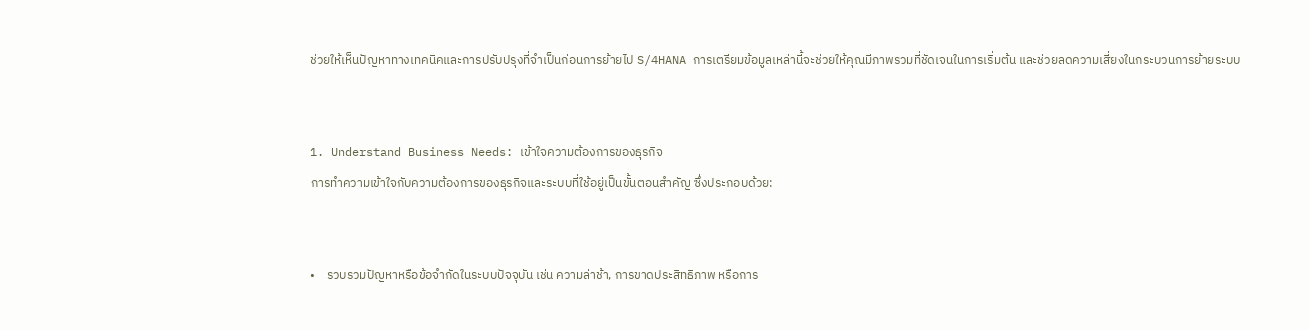ช่วยให้เห็นปัญหาทางเทคนิคและการปรับปรุงที่จำเป็นก่อนการย้ายไป S/4HANA การเตรียมข้อมูลเหล่านี้จะช่วยให้คุณมีภาพรวมที่ชัดเจนในการเริ่มต้น และช่วยลดความเสี่ยงในกระบวนการย้ายระบบ


1. Understand Business Needs: เข้าใจความต้องการของธุรกิจ
การทำความเข้าใจกับความต้องการของธุรกิจและระบบที่ใช้อยู่เป็นขั้นตอนสำคัญ ซึ่งประกอบด้วย:


•    รวบรวมปัญหาหรือข้อจำกัดในระบบปัจจุบัน เช่น ความล่าช้า, การขาดประสิทธิภาพ หรือการ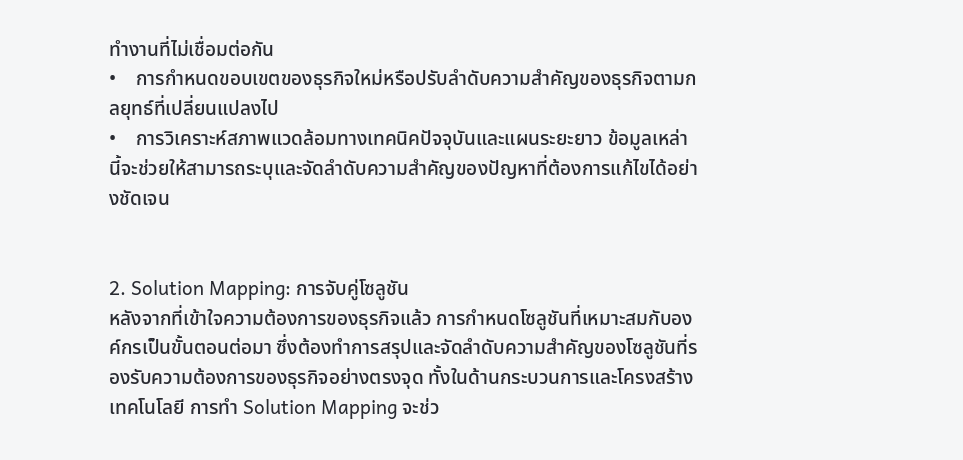ทำงานที่ไม่เชื่อมต่อกัน
•    การกำหนดขอบเขตของธุรกิจใหม่หรือปรับลำดับความสำคัญของธุรกิจตามกลยุทธ์ที่เปลี่ยนแปลงไป
•    การวิเคราะห์สภาพแวดล้อมทางเทคนิคปัจจุบันและแผนระยะยาว ข้อมูลเหล่านี้จะช่วยให้สามารถระบุและจัดลำดับความสำคัญของปัญหาที่ต้องการแก้ไขได้อย่างชัดเจน


2. Solution Mapping: การจับคู่โซลูชัน
หลังจากที่เข้าใจความต้องการของธุรกิจแล้ว การกำหนดโซลูชันที่เหมาะสมกับองค์กรเป็นขั้นตอนต่อมา ซึ่งต้องทำการสรุปและจัดลำดับความสำคัญของโซลูชันที่รองรับความต้องการของธุรกิจอย่างตรงจุด ทั้งในด้านกระบวนการและโครงสร้างเทคโนโลยี การทำ Solution Mapping จะช่ว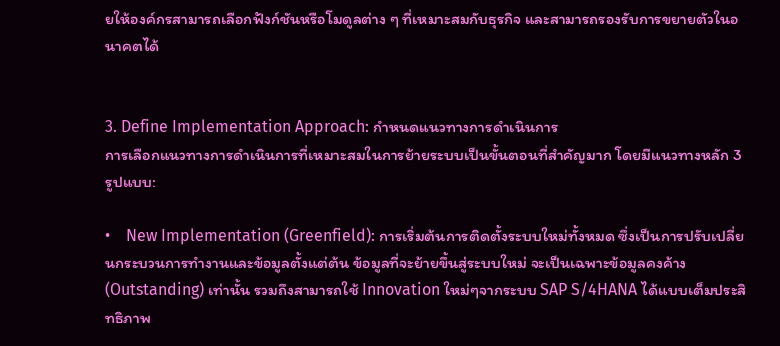ยให้องค์กรสามารถเลือกฟังก์ชันหรือโมดูลต่าง ๆ ที่เหมาะสมกับธุรกิจ และสามารถรองรับการขยายตัวในอนาคตได้


3. Define Implementation Approach: กำหนดแนวทางการดำเนินการ
การเลือกแนวทางการดำเนินการที่เหมาะสมในการย้ายระบบเป็นขั้นตอนที่สำคัญมาก โดยมีแนวทางหลัก 3 รูปแบบ:

•    New Implementation (Greenfield): การเริ่มต้นการติดตั้งระบบใหม่ทั้งหมด ซึ่งเป็นการปรับเปลี่ยนกระบวนการทำงานและข้อมูลตั้งแต่ต้น ข้อมูลที่จะย้ายขึ้นสู่ระบบใหม่ จะเป็นเฉพาะข้อมูลคงค้าง (Outstanding) เท่านั้น รวมถึงสามารถใช้ Innovation ใหม่ๆจากระบบ SAP S/4HANA ได้แบบเต็มประสิทธิภาพ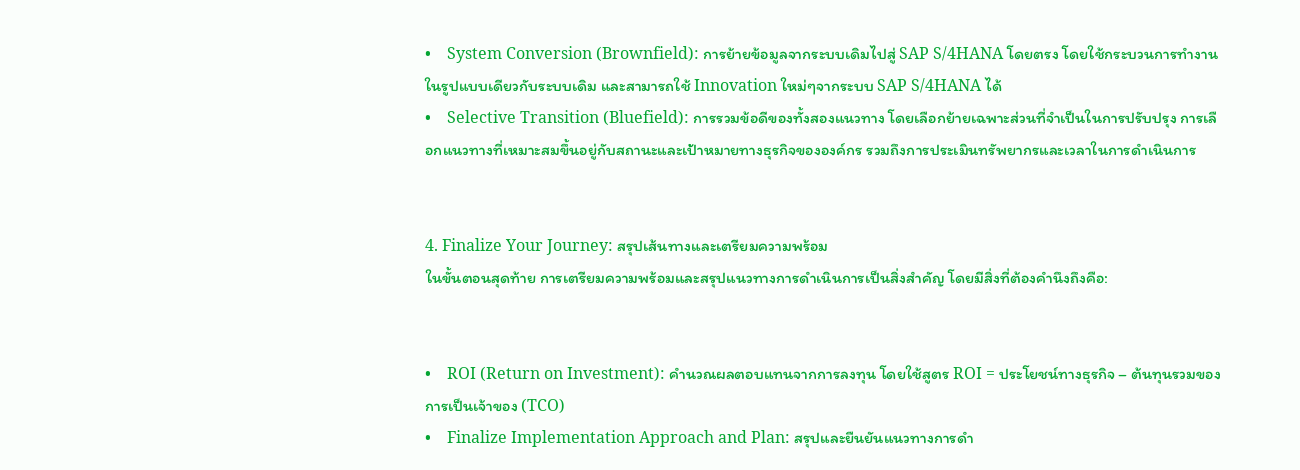•    System Conversion (Brownfield): การย้ายข้อมูลจากระบบเดิมไปสู่ SAP S/4HANA โดยตรง โดยใช้กระบวนการทำงานในรูปแบบเดียวกับระบบเดิม และสามารถใช้ Innovation ใหม่ๆจากระบบ SAP S/4HANA ได้
•    Selective Transition (Bluefield): การรวมข้อดีของทั้งสองแนวทาง โดยเลือกย้ายเฉพาะส่วนที่จำเป็นในการปรับปรุง การเลือกแนวทางที่เหมาะสมขึ้นอยู่กับสถานะและเป้าหมายทางธุรกิจขององค์กร รวมถึงการประเมินทรัพยากรและเวลาในการดำเนินการ


4. Finalize Your Journey: สรุปเส้นทางและเตรียมความพร้อม
ในขั้นตอนสุดท้าย การเตรียมความพร้อมและสรุปแนวทางการดำเนินการเป็นสิ่งสำคัญ โดยมีสิ่งที่ต้องคำนึงถึงคือ:


•    ROI (Return on Investment): คำนวณผลตอบแทนจากการลงทุน โดยใช้สูตร ROI = ประโยชน์ทางธุรกิจ – ต้นทุนรวมของการเป็นเจ้าของ (TCO)
•    Finalize Implementation Approach and Plan: สรุปและยืนยันแนวทางการดำ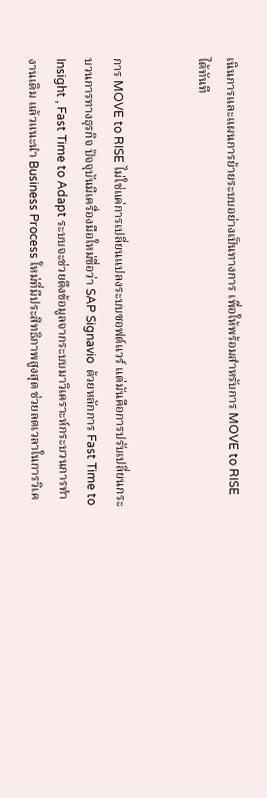เนินการและแผนการย้ายระบบอย่างเป็นทางการ เพื่อให้พร้อมสำหรับการ MOVE to RISE ได้ทันที


การ MOVE to RISE ไม่ใช่แค่การเปลี่ยนแปลงระบบซอฟต์แวร์ แต่มันคือการปรับเปลี่ยนกระบวนการทางธุรกิจ ปัจจุบันมีเครื่องมือใหม่ชื่อว่า SAP Signavio  ด้วยหลักการ Fast Time to Insight , Fast Time to Adapt ระบบจะช่วยดึงข้อมูลจากระบบมาวิเคราะห์กระบวนการทำงานเดิม แล้วแนะนำ Business Process ใหม่ที่มีประสิทธิภาพสูงสุด ช่วยลดเวลาในการวิเค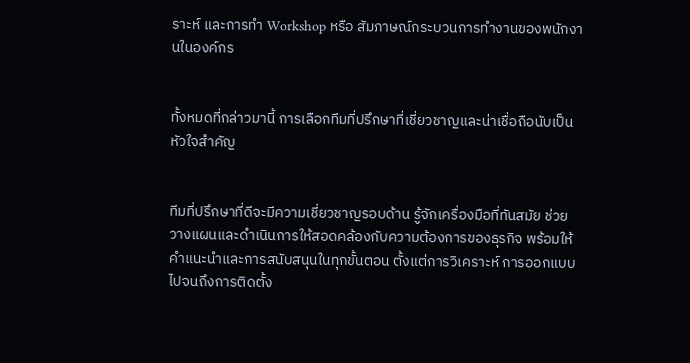ราะห์ และการทำ Workshop หรือ สัมภาษณ์กระบวนการทำงานของพนักงานในองค์กร


ทั้งหมดที่กล่าวมานี้ การเลือกทีมที่ปรึกษาที่เชี่ยวชาญและน่าเชื่อถือนับเป็นหัวใจสำคัญ


ทีมที่ปรึกษาที่ดีจะมีความเชี่ยวชาญรอบด้าน รู้จักเครื่องมือที่ทันสมัย ช่วยวางแผนและดำเนินการให้สอดคล้องกับความต้องการของธุรกิจ พร้อมให้คำแนะนำและการสนับสนุนในทุกขั้นตอน ตั้งแต่การวิเคราะห์ การออกแบบ ไปจนถึงการติดตั้ง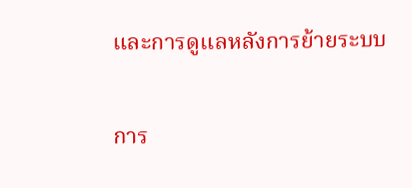และการดูแลหลังการย้ายระบบ


การ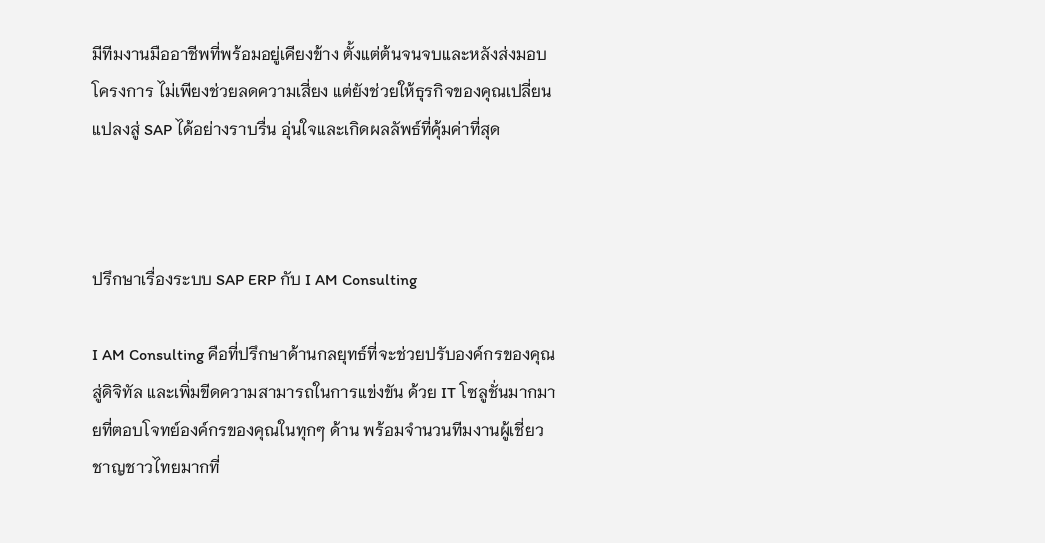มีทีมงานมืออาชีพที่พร้อมอยู่เคียงข้าง ตั้งแต่ต้นจนจบและหลังส่งมอบโครงการ ไม่เพียงช่วยลดความเสี่ยง แต่ยังช่วยให้ธุรกิจของคุณเปลี่ยนแปลงสู่ SAP ได้อย่างราบรื่น อุ่นใจและเกิดผลลัพธ์ที่คุ้มค่าที่สุด



ปรึกษาเรื่องระบบ SAP ERP กับ I AM Consulting

I AM Consulting คือที่ปรึกษาด้านกลยุทธ์ที่จะช่วยปรับองค์กรของคุณสู่ดิจิทัล และเพิ่มขีดความสามารถในการแข่งขัน ด้วย IT โซลูชั่นมากมายที่ตอบโจทย์องค์กรของคุณในทุกๆ ด้าน พร้อมจำนวนทีมงานผู้เชี่ยวชาญชาวไทยมากที่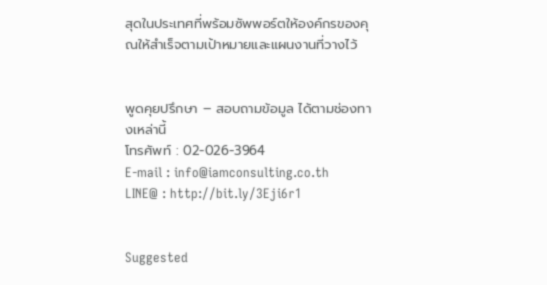สุดในประเทศที่พร้อมซัพพอร์ตให้องค์กรของคุณให้สำเร็จตามเป้าหมายและแผนงานที่วางไว้


พูดคุยปรึกษา – สอบถามข้อมูล ได้ตามช่องทางเหล่านี้
โทรศัพท์ : 02-026-3964
E-mail : info@iamconsulting.co.th
LINE@ : http://bit.ly/3Eji6r1


Suggested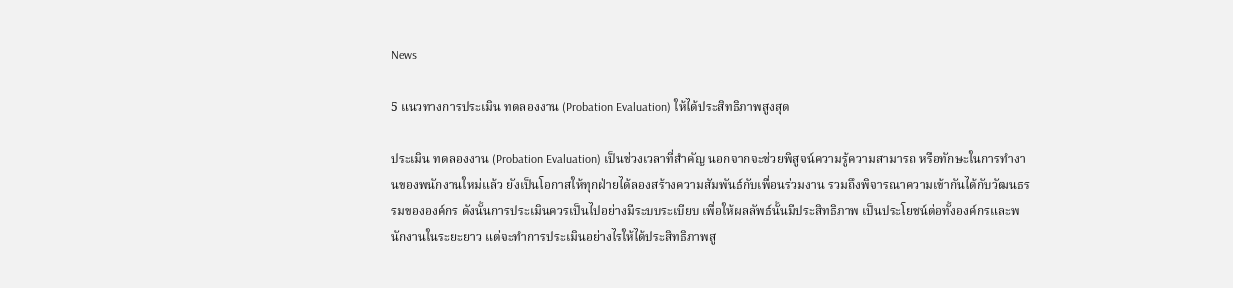News

5 แนวทางการประเมิน ทดลองงาน (Probation Evaluation) ให้ได้ประสิทธิภาพสูงสุด

ประเมิน ทดลองงาน (Probation Evaluation) เป็นช่วงเวลาที่สำคัญ นอกจากจะช่วยพิสูจน์ความรู้ความสามารถ หรือทักษะในการทำงานของพนักงานใหม่แล้ว ยังเป็นโอกาสให้ทุกฝ่ายได้ลองสร้างความสัมพันธ์กับเพื่อนร่วมงาน รวมถึงพิจารณาความเข้ากันได้กับวัฒนธรรมขององค์กร ดังนั้นการประเมินควรเป็นไปอย่างมีระบบระเบียบ เพื่อให้ผลลัพธ์นั้นมีประสิทธิภาพ เป็นประโยชน์ต่อทั้งองค์กรและพนักงานในระยะยาว แต่จะทำการประเมินอย่างไรให้ได้ประสิทธิภาพสู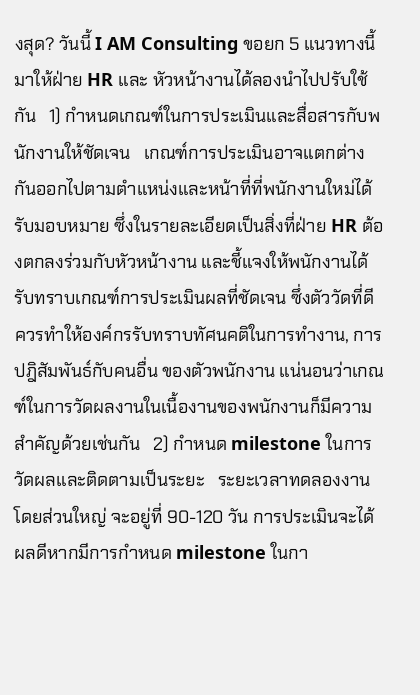งสุด? วันนี้ I AM Consulting ขอยก 5 แนวทางนี้ มาให้ฝ่าย HR และ หัวหน้างานได้ลองนำไปปรับใช้กัน   1) กำหนดเกณฑ์ในการประเมินและสื่อสารกับพนักงานให้ชัดเจน   เกณฑ์การประเมินอาจแตกต่างกันออกไปตามตำแหน่งและหน้าที่ที่พนักงานใหม่ได้รับมอบหมาย ซึ่งในรายละเอียดเป็นสิ่งที่ฝ่าย HR ต้องตกลงร่วมกับหัวหน้างาน และชี้แจงให้พนักงานได้รับทราบเกณฑ์การประเมินผลที่ชัดเจน ซึ่งตัววัดที่ดี ควรทำให้องค์กรรับทราบทัศนคติในการทำงาน, การปฎิสัมพันธ์กับคนอื่น ของตัวพนักงาน แน่นอนว่าเกณฑ์ในการวัดผลงานในเนื้องานของพนักงานก็มีความสำคัญด้วยเช่นกัน   2) กำหนด milestone ในการวัดผลและติดตามเป็นระยะ   ระยะเวลาทดลองงานโดยส่วนใหญ่ จะอยู่ที่ 90-120 วัน การประเมินจะได้ผลดีหากมีการกำหนด milestone ในกา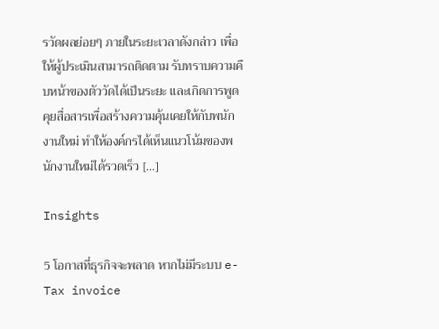รวัดผลย่อยๆ ภายในระยะเวลาดังกล่าว เพื่อให้ผู้ประเมินสามารถติดตาม รับทราบความคืบหน้าของตัววัดได้เป็นระยะ และเกิดการพูดคุยสื่อสารเพื่อสร้างความคุ้นเคยให้กับพนักงานใหม่ ทำให้องค์กรได้เห็นแนวโน้มของพนักงานใหม่ได้รวดเร็ว […]

Insights

5 โอกาสที่ธุรกิจจะพลาด หากไม่มีระบบ e-Tax invoice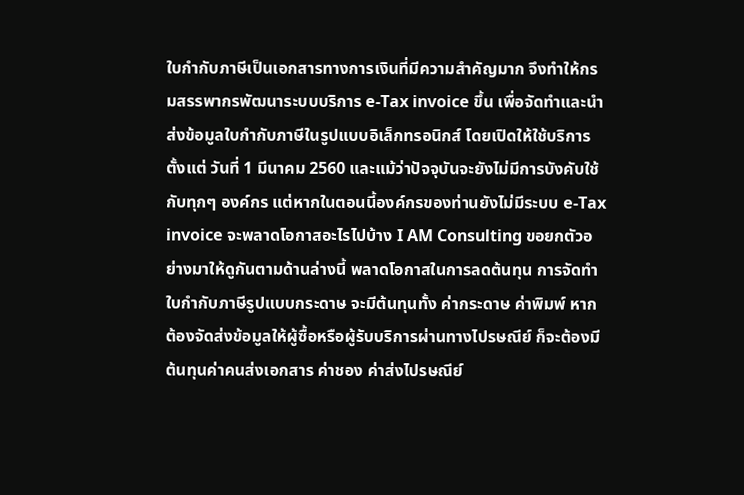ใบกำกับภาษีเป็นเอกสารทางการเงินที่มีความสำคัญมาก จึงทำให้กรมสรรพากรพัฒนาระบบบริการ e-Tax invoice ขึ้น เพื่อจัดทำและนำส่งข้อมูลใบกำกับภาษีในรูปแบบอิเล็กทรอนิกส์ โดยเปิดให้ใช้บริการตั้งแต่ วันที่ 1 มีนาคม 2560 และแม้ว่าปัจจุบันจะยังไม่มีการบังคับใช้กับทุกๆ องค์กร แต่หากในตอนนี้องค์กรของท่านยังไม่มีระบบ e-Tax invoice จะพลาดโอกาสอะไรไปบ้าง I AM Consulting ขอยกตัวอย่างมาให้ดูกันตามด้านล่างนี้ พลาดโอกาสในการลดต้นทุน การจัดทำใบกำกับภาษีรูปแบบกระดาษ จะมีต้นทุนทั้ง ค่ากระดาษ ค่าพิมพ์ หากต้องจัดส่งข้อมูลให้ผู้ซื้อหรือผู้รับบริการผ่านทางไปรษณีย์ ก็จะต้องมีต้นทุนค่าคนส่งเอกสาร ค่าชอง ค่าส่งไปรษณีย์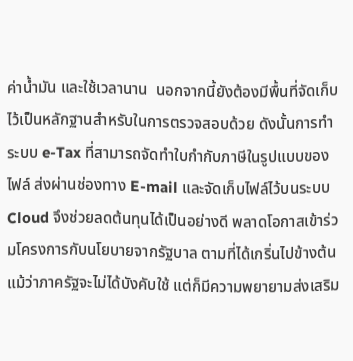ค่าน้ำมัน และใช้เวลานาน  นอกจากนี้ยังต้องมีพื้นที่จัดเก็บไว้เป็นหลักฐานสำหรับในการตรวจสอบด้วย ดังนั้นการทำ ระบบ e-Tax ที่สามารถจัดทำใบกำกับภาษีในรูปแบบของไฟล์ ส่งผ่านช่องทาง E-mail และจัดเก็บไฟล์ไว้บนระบบ Cloud จึงช่วยลดต้นทุนได้เป็นอย่างดี พลาดโอกาสเข้าร่วมโครงการกับนโยบายจากรัฐบาล ตามที่ได้เกริ่นไปข้างต้น แม้ว่าภาครัฐจะไม่ได้บังคับใช้ แต่ก็มีความพยายามส่งเสริม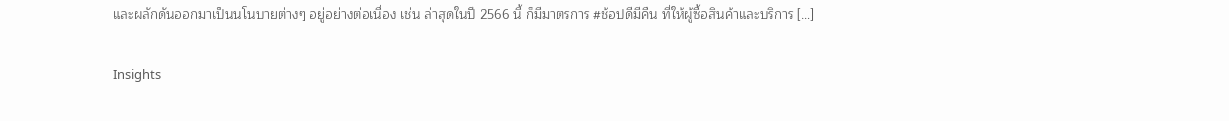และผลักดันออกมาเป็นนโนบายต่างๆ อยู่อย่างต่อเนื่อง เช่น ล่าสุดในปี 2566 นี้ ก็มีมาตรการ #ช้อปดีมีคืน ที่ให้ผู้ซื้อสินค้าและบริการ […]

Insights